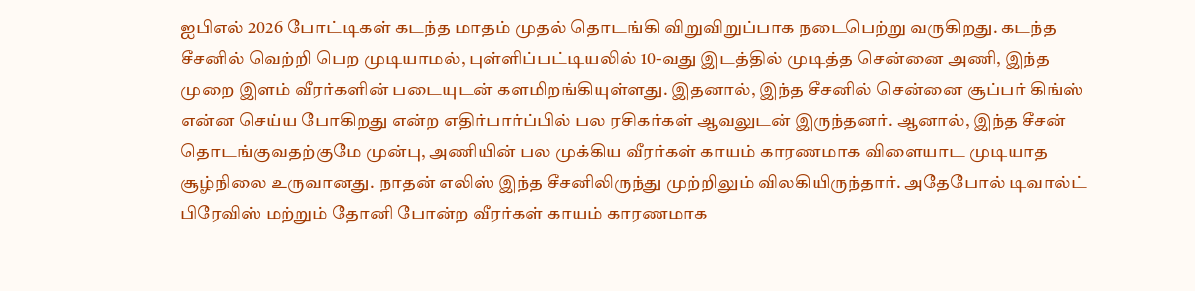ஐபிஎல் 2026 போட்டிகள் கடந்த மாதம் முதல் தொடங்கி விறுவிறுப்பாக நடைபெற்று வருகிறது. கடந்த சீசனில் வெற்றி பெற முடியாமல், புள்ளிப்பட்டியலில் 10-வது இடத்தில் முடித்த சென்னை அணி, இந்த முறை இளம் வீரர்களின் படையுடன் களமிறங்கியுள்ளது. இதனால், இந்த சீசனில் சென்னை சூப்பர் கிங்ஸ் என்ன செய்ய போகிறது என்ற எதிர்பார்ப்பில் பல ரசிகர்கள் ஆவலுடன் இருந்தனர். ஆனால், இந்த சீசன் தொடங்குவதற்குமே முன்பு, அணியின் பல முக்கிய வீரர்கள் காயம் காரணமாக விளையாட முடியாத சூழ்நிலை உருவானது. நாதன் எலிஸ் இந்த சீசனிலிருந்து முற்றிலும் விலகியிருந்தார். அதேபோல் டிவால்ட் பிரேவிஸ் மற்றும் தோனி போன்ற வீரர்கள் காயம் காரணமாக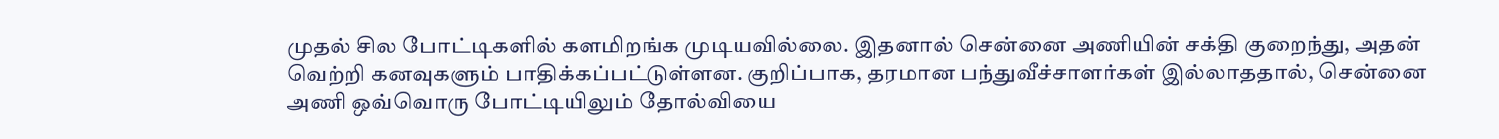முதல் சில போட்டிகளில் களமிறங்க முடியவில்லை. இதனால் சென்னை அணியின் சக்தி குறைந்து, அதன் வெற்றி கனவுகளும் பாதிக்கப்பட்டுள்ளன. குறிப்பாக, தரமான பந்துவீச்சாளர்கள் இல்லாததால், சென்னை அணி ஒவ்வொரு போட்டியிலும் தோல்வியை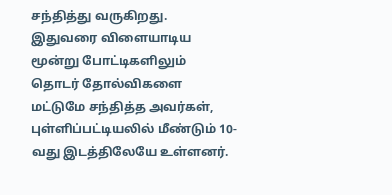சந்தித்து வருகிறது. இதுவரை விளையாடிய மூன்று போட்டிகளிலும் தொடர் தோல்விகளை மட்டுமே சந்தித்த அவர்கள், புள்ளிப்பட்டியலில் மீண்டும் 10-வது இடத்திலேயே உள்ளனர்.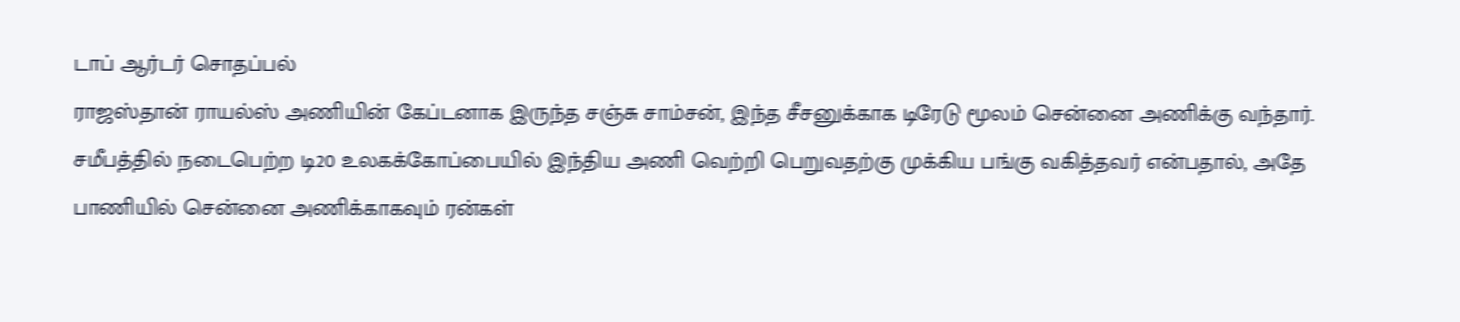டாப் ஆர்டர் சொதப்பல்
ராஜஸ்தான் ராயல்ஸ் அணியின் கேப்டனாக இருந்த சஞ்சு சாம்சன், இந்த சீசனுக்காக டிரேடு மூலம் சென்னை அணிக்கு வந்தார். சமீபத்தில் நடைபெற்ற டி20 உலகக்கோப்பையில் இந்திய அணி வெற்றி பெறுவதற்கு முக்கிய பங்கு வகித்தவர் என்பதால், அதே பாணியில் சென்னை அணிக்காகவும் ரன்கள்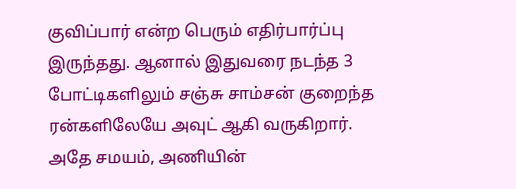குவிப்பார் என்ற பெரும் எதிர்பார்ப்பு இருந்தது. ஆனால் இதுவரை நடந்த 3 போட்டிகளிலும் சஞ்சு சாம்சன் குறைந்த ரன்களிலேயே அவுட் ஆகி வருகிறார். அதே சமயம், அணியின்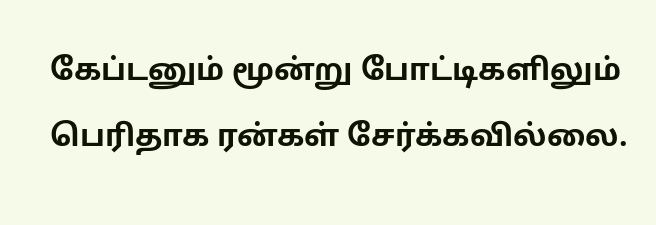கேப்டனும் மூன்று போட்டிகளிலும் பெரிதாக ரன்கள் சேர்க்கவில்லை.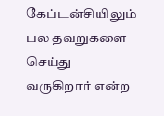கேப்டன்சியிலும் பல தவறுகளை செய்து வருகிறார் என்ற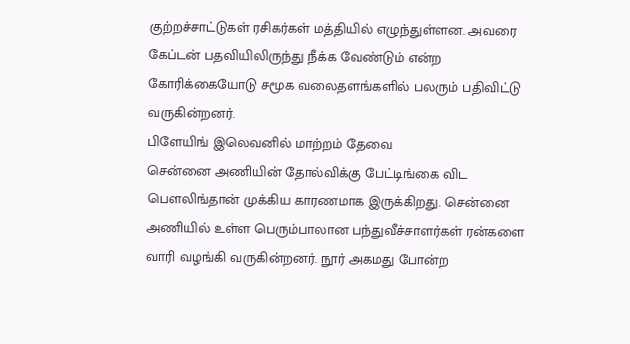குற்றச்சாட்டுகள் ரசிகர்கள் மத்தியில் எழுந்துள்ளன. அவரை கேப்டன் பதவியிலிருந்து நீக்க வேண்டும் என்ற கோரிக்கையோடு சமூக வலைதளங்களில் பலரும் பதிவிட்டு வருகின்றனர்.
பிளேயிங் இலெவனில் மாற்றம் தேவை
சென்னை அணியின் தோல்விக்கு பேட்டிங்கை விட பௌலிங்தான் முக்கிய காரணமாக இருக்கிறது. சென்னை அணியில் உள்ள பெரும்பாலான பந்துவீச்சாளர்கள் ரன்களை வாரி வழங்கி வருகின்றனர். நூர் அகமது போன்ற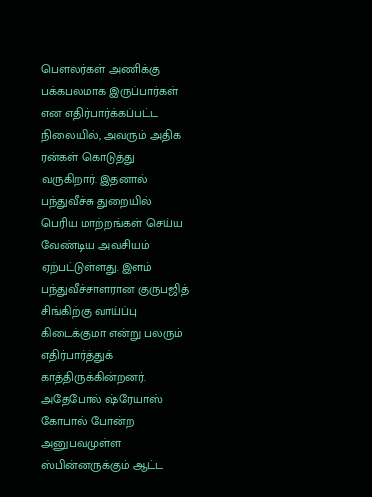பௌலர்கள் அணிக்கு பக்கபலமாக இருப்பார்கள் என எதிர்பார்க்கப்பட்ட நிலையில், அவரும் அதிக ரன்கள் கொடுத்து வருகிறார். இதனால் பந்துவீச்சு துறையில் பெரிய மாற்றங்கள் செய்ய வேண்டிய அவசியம் ஏற்பட்டுள்ளது. இளம் பந்துவீச்சாளரான குருபஜித் சிங்கிற்கு வாய்ப்பு கிடைக்குமா என்று பலரும் எதிர்பார்த்துக் காத்திருக்கின்றனர். அதேபோல் ஷ்ரேயாஸ் கோபால் போன்ற அனுபவமுள்ள ஸ்பின்னருக்கும் ஆட்ட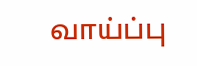வாய்ப்பு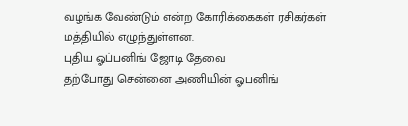வழங்க வேண்டும் என்ற கோரிக்கைகள் ரசிகர்கள் மத்தியில் எழுந்துள்ளன.
புதிய ஓப்பனிங் ஜோடி தேவை
தற்போது சென்னை அணியின் ஓபனிங்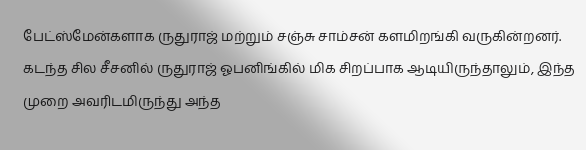பேட்ஸ்மேன்களாக ருதுராஜ் மற்றும் சஞ்சு சாம்சன் களமிறங்கி வருகின்றனர். கடந்த சில சீசனில் ருதுராஜ் ஓபனிங்கில் மிக சிறப்பாக ஆடியிருந்தாலும், இந்த முறை அவரிடமிருந்து அந்த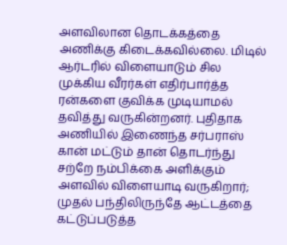அளவிலான தொடக்கத்தை அணிக்கு கிடைக்கவில்லை. மிடில் ஆர்டரில் விளையாடும் சில முக்கிய வீரர்கள் எதிர்பார்த்த ரன்களை குவிக்க முடியாமல் தவித்து வருகின்றனர். புதிதாக அணியில் இணைந்த சர்பராஸ் கான் மட்டும் தான் தொடர்ந்து சற்றே நம்பிக்கை அளிக்கும் அளவில் விளையாடி வருகிறார்; முதல் பந்திலிருந்தே ஆட்டத்தை கட்டுப்படுத்த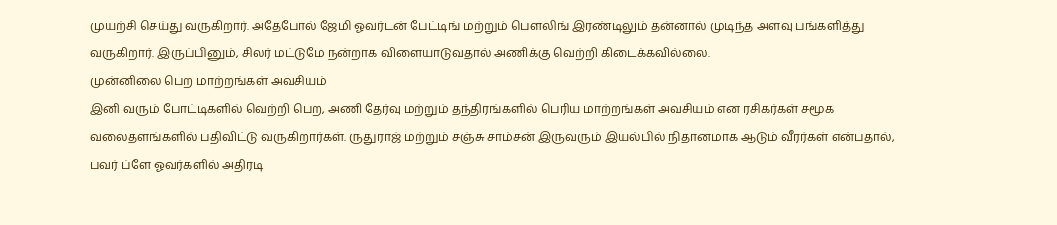முயற்சி செய்து வருகிறார். அதேபோல் ஜேமி ஓவர்டன் பேட்டிங் மற்றும் பௌலிங் இரண்டிலும் தன்னால் முடிந்த அளவு பங்களித்து வருகிறார். இருப்பினும், சிலர் மட்டுமே நன்றாக விளையாடுவதால் அணிக்கு வெற்றி கிடைக்கவில்லை.
முன்னிலை பெற மாற்றங்கள் அவசியம்
இனி வரும் போட்டிகளில் வெற்றி பெற, அணி தேர்வு மற்றும் தந்திரங்களில் பெரிய மாற்றங்கள் அவசியம் என ரசிகர்கள் சமூக வலைதளங்களில் பதிவிட்டு வருகிறார்கள். ருதுராஜ் மற்றும் சஞ்சு சாம்சன் இருவரும் இயல்பில் நிதானமாக ஆடும் வீரர்கள் என்பதால், பவர் ப்ளே ஓவர்களில் அதிரடி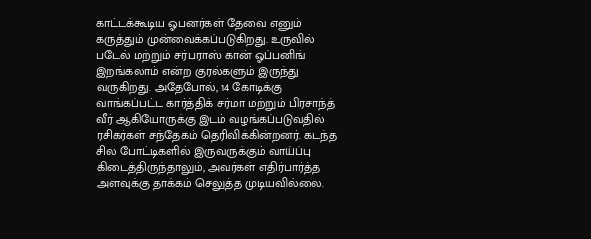காட்டக்கூடிய ஓபனர்கள் தேவை எனும் கருத்தும் முன்வைக்கப்படுகிறது. உருவில் படேல் மற்றும் சர்பராஸ் கான் ஓப்பனிங் இறங்கலாம் என்ற குரல்களும் இருந்து வருகிறது. அதேபோல், 14 கோடிக்கு வாங்கப்பட்ட கார்த்திக் சர்மா மற்றும் பிரசாந்த் வீர் ஆகியோருக்கு இடம் வழங்கப்படுவதில் ரசிகர்கள் சந்தேகம் தெரிவிக்கின்றனர். கடந்த சில போட்டிகளில் இருவருக்கும் வாய்ப்பு கிடைத்திருந்தாலும், அவர்கள் எதிர்பார்த்த அளவுக்கு தாக்கம் செலுத்த முடியவில்லை.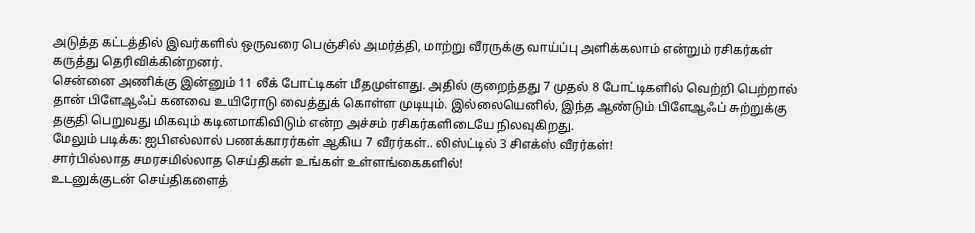அடுத்த கட்டத்தில் இவர்களில் ஒருவரை பெஞ்சில் அமர்த்தி, மாற்று வீரருக்கு வாய்ப்பு அளிக்கலாம் என்றும் ரசிகர்கள் கருத்து தெரிவிக்கின்றனர்.
சென்னை அணிக்கு இன்னும் 11 லீக் போட்டிகள் மீதமுள்ளது. அதில் குறைந்தது 7 முதல் 8 போட்டிகளில் வெற்றி பெற்றால் தான் பிளேஆஃப் கனவை உயிரோடு வைத்துக் கொள்ள முடியும். இல்லையெனில், இந்த ஆண்டும் பிளேஆஃப் சுற்றுக்கு தகுதி பெறுவது மிகவும் கடினமாகிவிடும் என்ற அச்சம் ரசிகர்களிடையே நிலவுகிறது.
மேலும் படிக்க: ஐபிஎல்லால் பணக்காரர்கள் ஆகிய 7 வீரர்கள்.. லிஸ்ட்டில் 3 சிஎக்ஸ் வீரர்கள்!
சார்பில்லாத சமரசமில்லாத செய்திகள் உங்கள் உள்ளங்கைகளில்!
உடனுக்குடன் செய்திகளைத்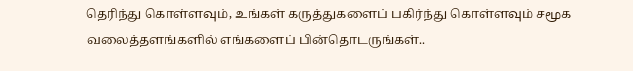தெரிந்து கொள்ளவும், உங்கள் கருத்துகளைப் பகிர்ந்து கொள்ளவும் சமூக வலைத்தளங்களில் எங்களைப் பின்தொடருங்கள்..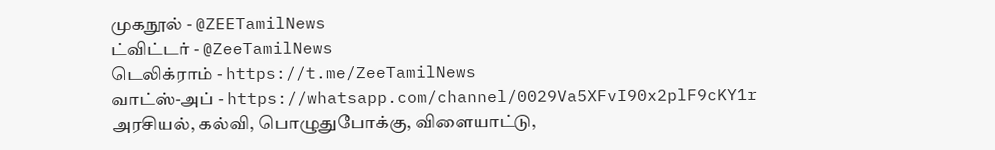முகநூல் - @ZEETamilNews
ட்விட்டர் - @ZeeTamilNews
டெலிக்ராம் - https://t.me/ZeeTamilNews
வாட்ஸ்-அப் - https://whatsapp.com/channel/0029Va5XFvI90x2plF9cKY1r
அரசியல், கல்வி, பொழுதுபோக்கு, விளையாட்டு,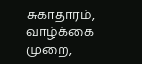சுகாதாரம், வாழ்க்கை முறை,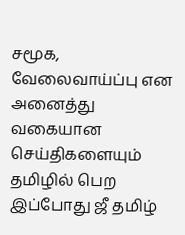சமூக, வேலைவாய்ப்பு என அனைத்து வகையான செய்திகளையும் தமிழில் பெற இப்போது ஜீ தமிழ்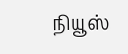நியூஸ்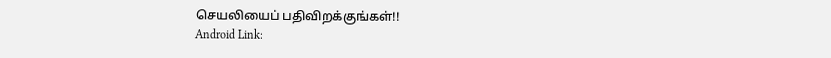செயலியைப் பதிவிறக்குங்கள்!!
Android Link: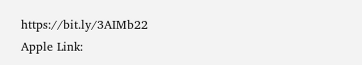https://bit.ly/3AIMb22
Apple Link: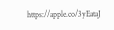https://apple.co/3yEataJ